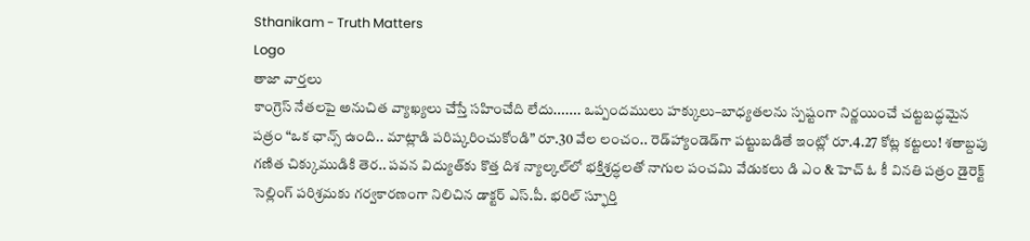Sthanikam - Truth Matters
Logo
తాజా వార్తలు
కాంగ్రెస్‌ నేతలపై అనుచిత వ్యాఖ్యలు చేస్తే సహించేది లేదు....... ఒప్పందములు హక్కులు–బాధ్యతలను స్పష్టంగా నిర్ణయించే చట్టబద్ధమైన పత్రం “ఒక ఛాన్స్‌ ఉంది.. మాట్లాడి పరిష్కరించుకోండి” రూ.30 వేల లంచం.. రెడ్‌హ్యాండెడ్‌గా పట్టుబడితే ఇంట్లో రూ.4.27 కోట్ల కట్టలు! శతాబ్దపు గణిత చిక్కుముడికి తెర.. పవన విద్యుత్‌కు కొత్త దిశ న్యాల్కల్‌లో భక్తిశ్రద్ధలతో నాగుల పంచమి వేడుకలు డి ఎం & హెచ్ ఓ కీ వినతి పత్రం డైరెక్ట్ సెల్లింగ్ పరిశ్రమకు గర్వకారణంగా నిలిచిన డాక్టర్ ఎస్.పీ. భరిల్ స్ఫూర్తి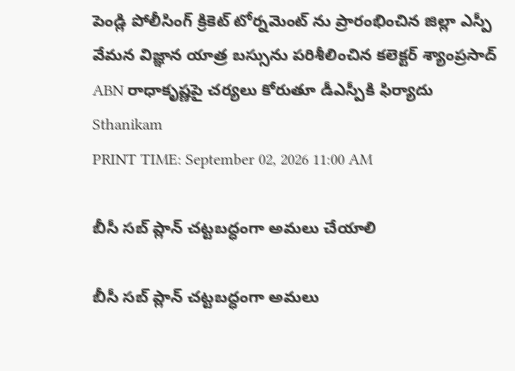పెండ్లి పోలీసింగ్ క్రికెట్ టోర్నమెంట్ ను ప్రారంభించిన జిల్లా ఎస్పీ వేమన విజ్ఞాన యాత్ర బస్సును పరిశీలించిన కలెక్టర్ శ్యాంప్రసాద్ ABN రాధాకృష్ణపై చర్యలు కోరుతూ డీఎస్పీకి ఫిర్యాదు
Sthanikam
PRINT TIME: September 02, 2026 11:00 AM

బీసీ సబ్ ప్లాన్ చట్టబద్ధంగా అమలు చేయాలి

బీసీ సబ్ ప్లాన్ చట్టబద్ధంగా అమలు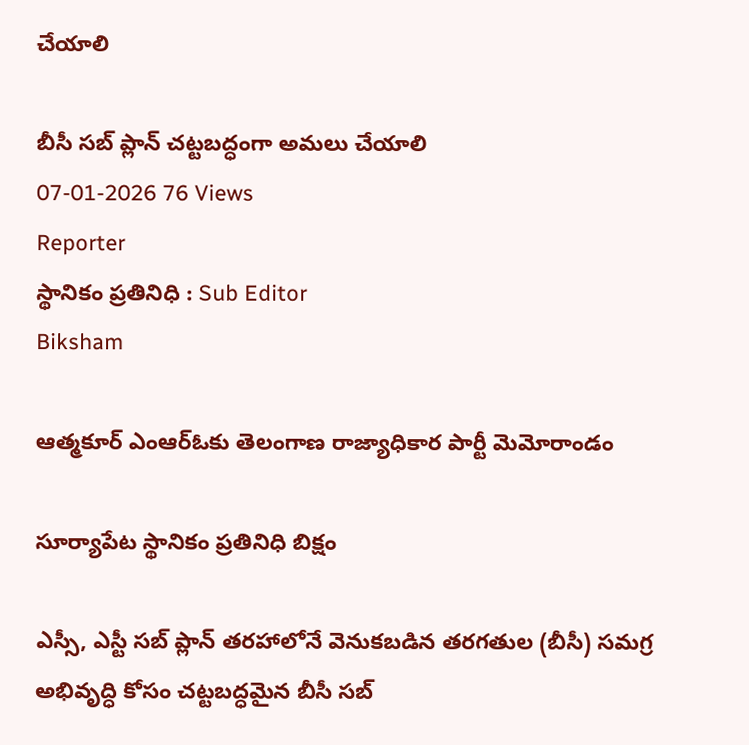చేయాలి

బీసీ సబ్ ప్లాన్ చట్టబద్ధంగా అమలు చేయాలి
07-01-2026 76 Views
Reporter
స్థానికం ప్రతినిధి : Sub Editor
Biksham

ఆత్మకూర్ ఎంఆర్‌ఓకు తెలంగాణ రాజ్యాధికార పార్టీ మెమోరాండం

సూర్యాపేట స్థానికం ప్రతినిధి బిక్షం

ఎస్సీ, ఎస్టీ సబ్ ప్లాన్ తరహాలోనే వెనుకబడిన తరగతుల (బీసీ) సమగ్ర అభివృద్ధి కోసం చట్టబద్ధమైన బీసీ సబ్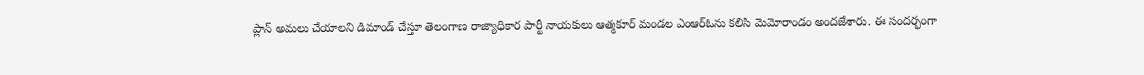ప్లాన్ అమలు చేయాలని డిమాండ్ చేస్తూ తెలంగాణ రాజ్యాధికార పార్టీ నాయకులు ఆత్మకూర్ మండల ఎంఆర్‌ఓను కలిసి మెమోరాండం అందజేశారు. ఈ సందర్భంగా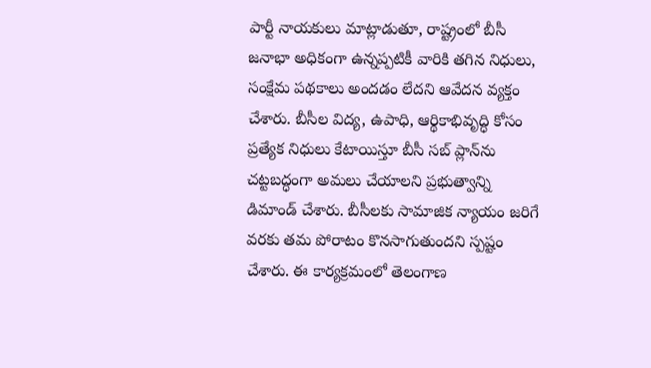పార్టీ నాయకులు మాట్లాడుతూ, రాష్ట్రంలో బీసీ జనాభా అధికంగా ఉన్నప్పటికీ వారికి తగిన నిధులు, సంక్షేమ పథకాలు అందడం లేదని ఆవేదన వ్యక్తం చేశారు. బీసీల విద్య, ఉపాధి, ఆర్థికాభివృద్ధి కోసం ప్రత్యేక నిధులు కేటాయిస్తూ బీసీ సబ్ ప్లాన్‌ను చట్టబద్ధంగా అమలు చేయాలని ప్రభుత్వాన్ని డిమాండ్ చేశారు. బీసీలకు సామాజిక న్యాయం జరిగే వరకు తమ పోరాటం కొనసాగుతుందని స్పష్టం చేశారు. ఈ కార్యక్రమంలో తెలంగాణ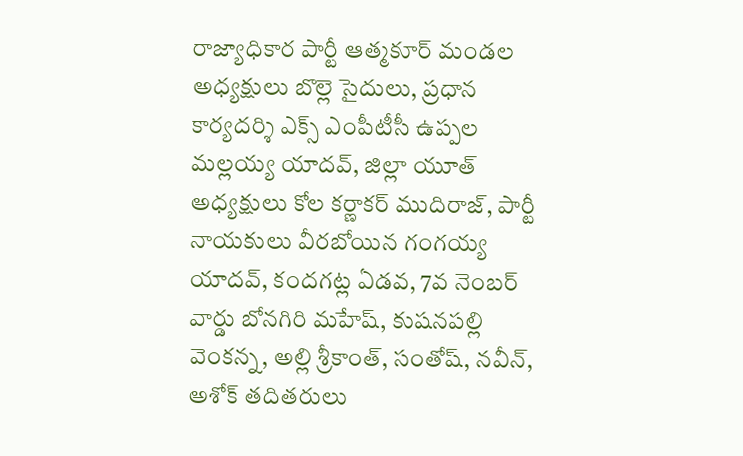రాజ్యాధికార పార్టీ ఆత్మకూర్ మండల అధ్యక్షులు బొల్లె సైదులు, ప్రధాన కార్యదర్శి ఎక్స్ ఎంపీటీసీ ఉప్పల మల్లయ్య యాదవ్, జిల్లా యూత్ అధ్యక్షులు కోల కర్ణాకర్ ముదిరాజ్, పార్టీ నాయకులు వీరబోయిన గంగయ్య యాదవ్, కందగట్ల ఏడవ, 7వ నెంబర్ వార్డు బోనగిరి మహేష్, కుషనపల్లి వెంకన్న, అల్లి శ్రీకాంత్, సంతోష్, నవీన్, అశోక్ తదితరులు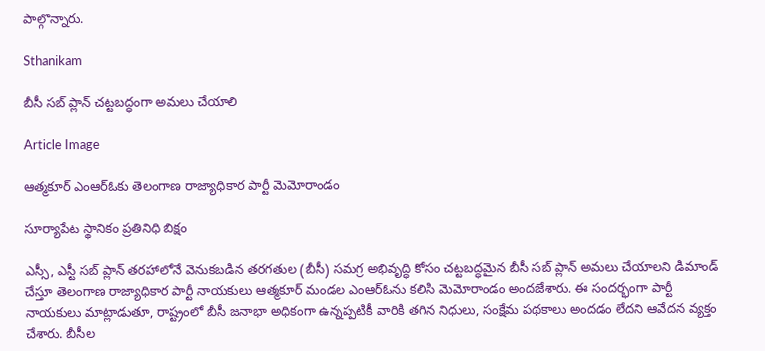పాల్గొన్నారు.

Sthanikam

బీసీ సబ్ ప్లాన్ చట్టబద్ధంగా అమలు చేయాలి

Article Image

ఆత్మకూర్ ఎంఆర్‌ఓకు తెలంగాణ రాజ్యాధికార పార్టీ మెమోరాండం

సూర్యాపేట స్థానికం ప్రతినిధి బిక్షం

ఎస్సీ, ఎస్టీ సబ్ ప్లాన్ తరహాలోనే వెనుకబడిన తరగతుల (బీసీ) సమగ్ర అభివృద్ధి కోసం చట్టబద్ధమైన బీసీ సబ్ ప్లాన్ అమలు చేయాలని డిమాండ్ చేస్తూ తెలంగాణ రాజ్యాధికార పార్టీ నాయకులు ఆత్మకూర్ మండల ఎంఆర్‌ఓను కలిసి మెమోరాండం అందజేశారు. ఈ సందర్భంగా పార్టీ నాయకులు మాట్లాడుతూ, రాష్ట్రంలో బీసీ జనాభా అధికంగా ఉన్నప్పటికీ వారికి తగిన నిధులు, సంక్షేమ పథకాలు అందడం లేదని ఆవేదన వ్యక్తం చేశారు. బీసీల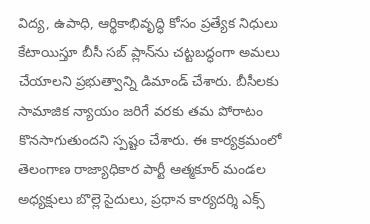విద్య, ఉపాధి, ఆర్థికాభివృద్ధి కోసం ప్రత్యేక నిధులు కేటాయిస్తూ బీసీ సబ్ ప్లాన్‌ను చట్టబద్ధంగా అమలు చేయాలని ప్రభుత్వాన్ని డిమాండ్ చేశారు. బీసీలకు సామాజిక న్యాయం జరిగే వరకు తమ పోరాటం కొనసాగుతుందని స్పష్టం చేశారు. ఈ కార్యక్రమంలో తెలంగాణ రాజ్యాధికార పార్టీ ఆత్మకూర్ మండల అధ్యక్షులు బొల్లె సైదులు, ప్రధాన కార్యదర్శి ఎక్స్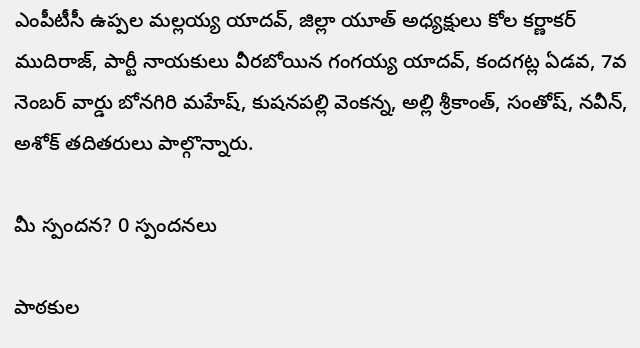ఎంపీటీసీ ఉప్పల మల్లయ్య యాదవ్, జిల్లా యూత్ అధ్యక్షులు కోల కర్ణాకర్ ముదిరాజ్, పార్టీ నాయకులు వీరబోయిన గంగయ్య యాదవ్, కందగట్ల ఏడవ, 7వ నెంబర్ వార్డు బోనగిరి మహేష్, కుషనపల్లి వెంకన్న, అల్లి శ్రీకాంత్, సంతోష్, నవీన్, అశోక్ తదితరులు పాల్గొన్నారు.

మీ స్పందన? 0 స్పందనలు

పాఠకుల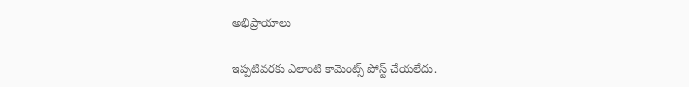అభిప్రాయాలు

ఇప్పటివరకు ఎలాంటి కామెంట్స్ పోస్ట్ చేయలేదు.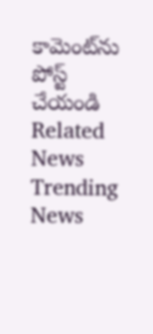కామెంట్‌ను పోస్ట్ చేయండి
Related News
Trending News